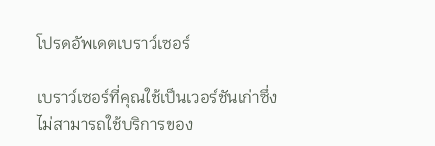โปรดอัพเดตเบราว์เซอร์

เบราว์เซอร์ที่คุณใช้เป็นเวอร์ชันเก่าซึ่งไม่สามารถใช้บริการของ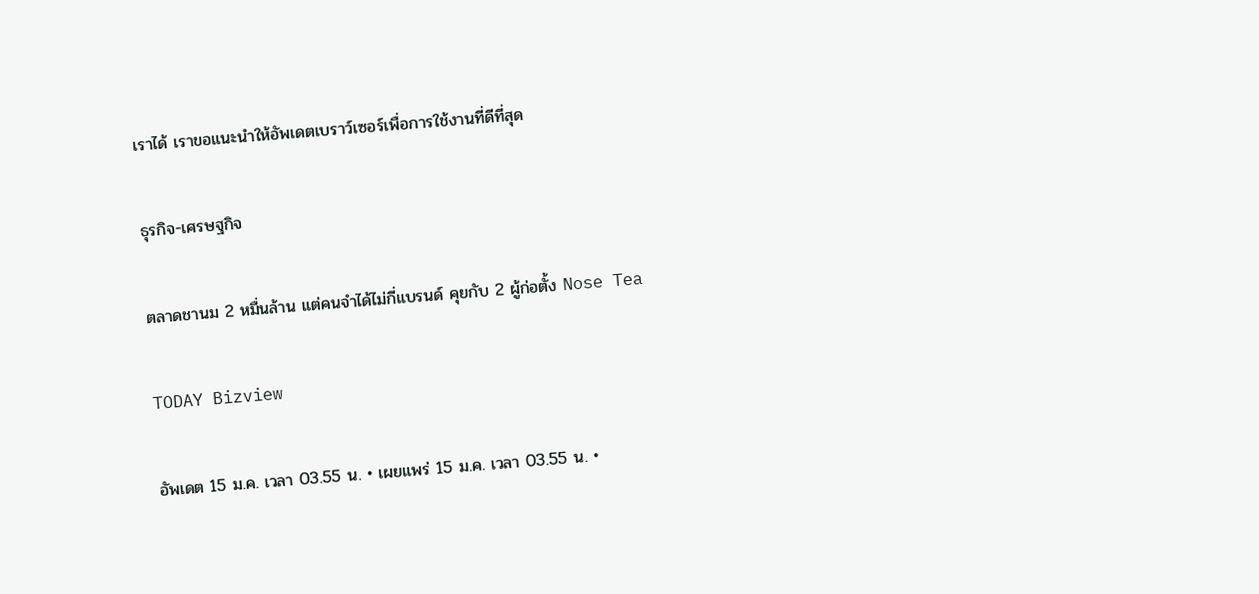เราได้ เราขอแนะนำให้อัพเดตเบราว์เซอร์เพื่อการใช้งานที่ดีที่สุด

ธุรกิจ-เศรษฐกิจ

ตลาดชานม 2 หมื่นล้าน แต่คนจำได้ไม่กี่แบรนด์ คุยกับ 2 ผู้ก่อตั้ง Nose Tea

TODAY Bizview

อัพเดต 15 ม.ค. เวลา 03.55 น. • เผยแพร่ 15 ม.ค. เวลา 03.55 น. •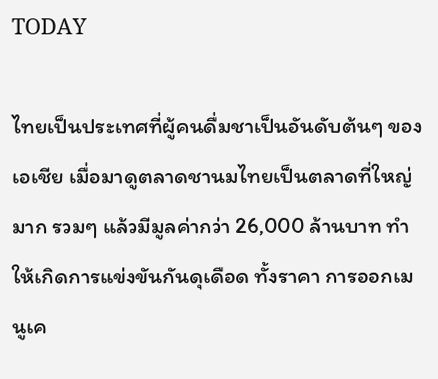TODAY

ไทยเป็นประเทศที่ผู้คนดื่มชาเป็นอันดับต้นๆ ของเอเชีย เมื่อมาดูตลาดชานมไทยเป็นตลาดที่ใหญ่มาก รวมๆ แล้วมีมูลค่ากว่า 26,000 ล้านบาท ทำให้เกิดการแข่งขันกันดุเดือด ทั้งราคา การออกเมนูเค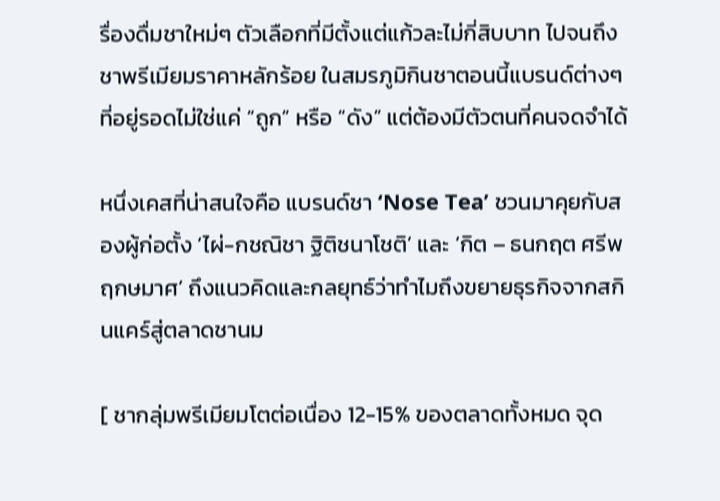รื่องดื่มชาใหม่ๆ ตัวเลือกที่มีตั้งแต่แก้วละไม่กี่สิบบาท ไปจนถึงชาพรีเมียมราคาหลักร้อย ในสมรภูมิกินชาตอนนี้แบรนด์ต่างๆ ที่อยู่รอดไม่ใช่แค่ “ถูก” หรือ “ดัง” แต่ต้องมีตัวตนที่คนจดจำได้

หนึ่งเคสที่น่าสนใจคือ แบรนด์ชา ‘Nose Tea’ ชวนมาคุยกับสองผู้ก่อตั้ง ‘ไผ่-กชณิชา ฐิติชนาโชติ’ และ ‘กิต – ธนกฤต ศรีพฤกษมาศ’ ถึงแนวคิดและกลยุทธ์ว่าทำไมถึงขยายธุรกิจจากสกินแคร์สู่ตลาดชานม

[ ชากลุ่มพรีเมียมโตต่อเนื่อง 12-15% ของตลาดทั้งหมด จุด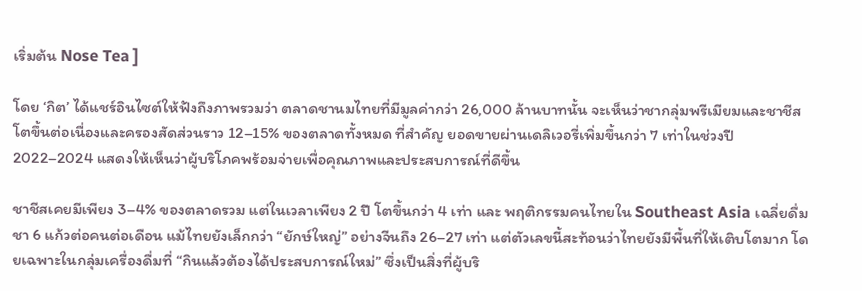เริ่มต้น Nose Tea ]

โดย ‘กิต’ ได้แชร์อินไซต์ให้ฟังถึงภาพรวมว่า ตลาดชานมไทยที่มีมูลค่ากว่า 26,000 ล้านบาทนั้น จะเห็นว่าชากลุ่มพรีเมียมและชาชีสโตขึ้นต่อเนื่องและครองสัดส่วนราว 12–15% ของตลาดทั้งหมด ที่สำคัญ ยอดขายผ่านเดลิเวอรี่เพิ่มขึ้นกว่า 7 เท่าในช่วงปี 2022–2024 แสดงให้เห็นว่าผู้บริโภคพร้อมจ่ายเพื่อคุณภาพและประสบการณ์ที่ดีขึ้น

ชาชีสเคยมีเพียง 3–4% ของตลาดรวม แต่ในเวลาเพียง 2 ปี โตขึ้นกว่า 4 เท่า และ พฤติกรรมคนไทยใน Southeast Asia เฉลี่ยดื่มชา 6 แก้วต่อคนต่อเดือน แม้ไทยยังเล็กกว่า “ยักษ์ใหญ่” อย่างจีนถึง 26–27 เท่า แต่ตัวเลขนี้สะท้อนว่าไทยยังมีพื้นที่ให้เติบโตมาก โดยเฉพาะในกลุ่มเครื่องดื่มที่ “กินแล้วต้องได้ประสบการณ์ใหม่” ซึ่งเป็นสิ่งที่ผู้บริ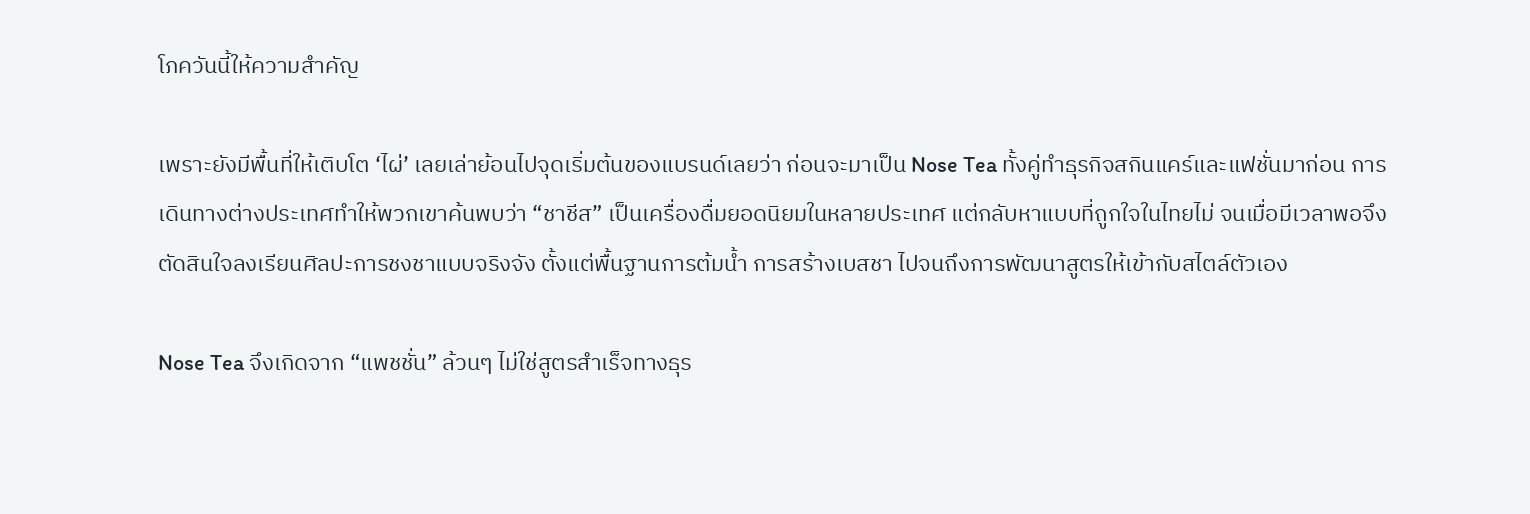โภควันนี้ให้ความสำคัญ

เพราะยังมีพื้นที่ให้เติบโต ‘ไผ่’ เลยเล่าย้อนไปจุดเริ่มต้นของแบรนด์เลยว่า ก่อนจะมาเป็น Nose Tea ทั้งคู่ทำธุรกิจสกินแคร์และแฟชั่นมาก่อน การเดินทางต่างประเทศทำให้พวกเขาค้นพบว่า “ชาชีส” เป็นเครื่องดื่มยอดนิยมในหลายประเทศ แต่กลับหาแบบที่ถูกใจในไทยไม่ จนเมื่อมีเวลาพอจึงตัดสินใจลงเรียนศิลปะการชงชาแบบจริงจัง ตั้งแต่พื้นฐานการต้มน้ำ การสร้างเบสชา ไปจนถึงการพัฒนาสูตรให้เข้ากับสไตล์ตัวเอง

Nose Tea จึงเกิดจาก “แพชชั่น” ล้วนๆ ไม่ใช่สูตรสำเร็จทางธุร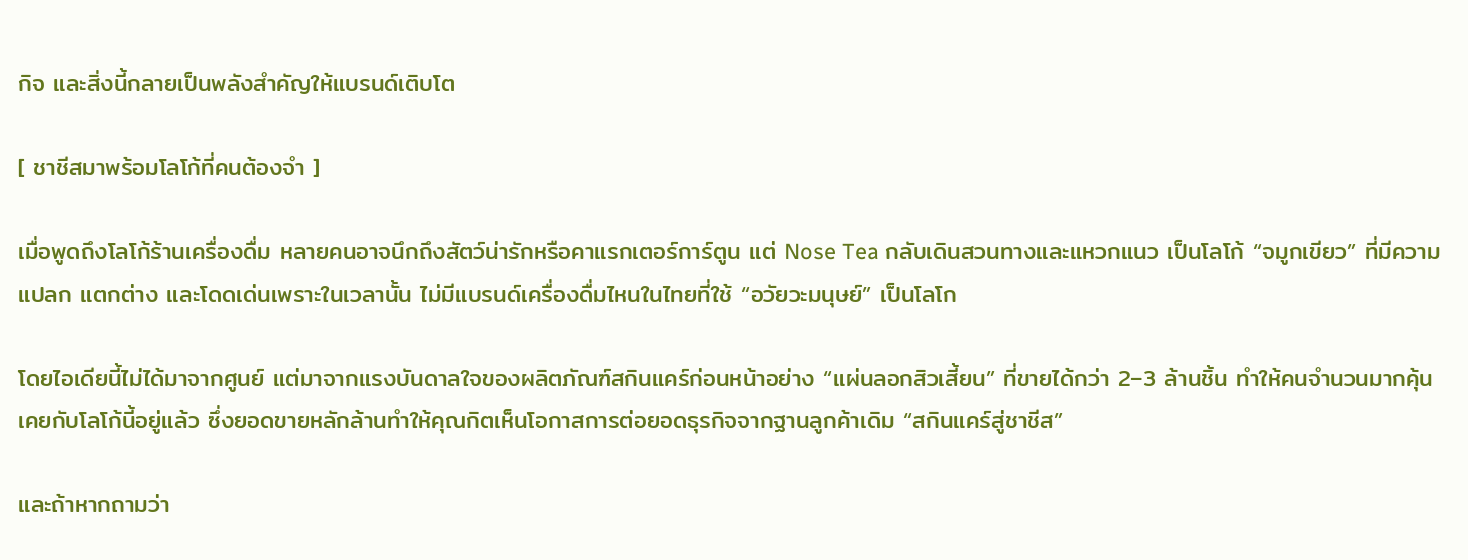กิจ และสิ่งนี้กลายเป็นพลังสำคัญให้แบรนด์เติบโต

[ ชาชีสมาพร้อมโลโก้ที่คนต้องจำ ]

เมื่อพูดถึงโลโก้ร้านเครื่องดื่ม หลายคนอาจนึกถึงสัตว์น่ารักหรือคาแรกเตอร์การ์ตูน แต่ Nose Tea กลับเดินสวนทางและแหวกแนว เป็นโลโก้ “จมูกเขียว” ที่มีความแปลก แตกต่าง และโดดเด่นเพราะในเวลานั้น ไม่มีแบรนด์เครื่องดื่มไหนในไทยที่ใช้ “อวัยวะมนุษย์” เป็นโลโก

โดยไอเดียนี้ไม่ได้มาจากศูนย์ แต่มาจากแรงบันดาลใจของผลิตภัณฑ์สกินแคร์ก่อนหน้าอย่าง “แผ่นลอกสิวเสี้ยน” ที่ขายได้กว่า 2–3 ล้านชิ้น ทำให้คนจำนวนมากคุ้นเคยกับโลโก้นี้อยู่แล้ว ซึ่งยอดขายหลักล้านทำให้คุณกิตเห็นโอกาสการต่อยอดธุรกิจจากฐานลูกค้าเดิม “สกินแคร์สู่ชาชีส”

และถ้าหากถามว่า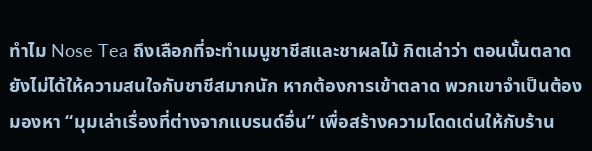ทำไม Nose Tea ถึงเลือกที่จะทำเมนูชาชีสและชาผลไม้ กิตเล่าว่า ตอนนั้นตลาดยังไม่ได้ให้ความสนใจกับชาชีสมากนัก หากต้องการเข้าตลาด พวกเขาจำเป็นต้องมองหา “มุมเล่าเรื่องที่ต่างจากแบรนด์อื่น” เพื่อสร้างความโดดเด่นให้กับร้าน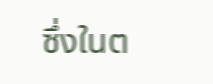ซึ่งในต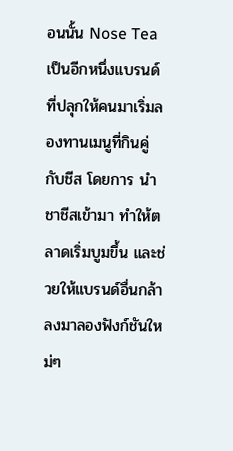อนนั้น Nose Tea เป็นอีกหนึ่งแบรนด์ที่ปลุกให้คนมาเริ่มลองทานเมนูที่กินคู่กับชีส โดยการ นำชาชีสเข้ามา ทำให้ตลาดเริ่มบูมขึ้น และช่วยให้แบรนด์อื่นกล้าลงมาลองฟังก์ชันใหม่ๆ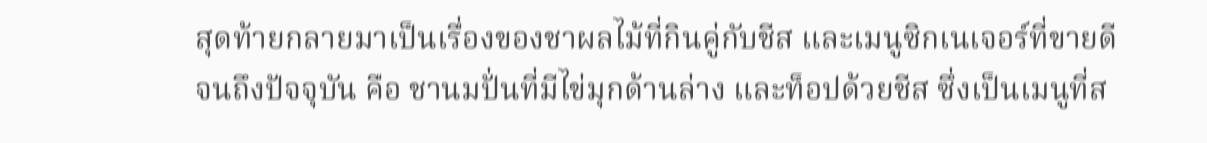สุดท้ายกลายมาเป็นเรื่องของชาผลไม้ที่กินคู่กับชีส และเมนูซิกเนเจอร์ที่ขายดีจนถึงปัจจุบัน คือ ชานมปั่นที่มีไข่มุกด้านล่าง และท็อปด้วยชีส ซึ่งเป็นเมนูที่ส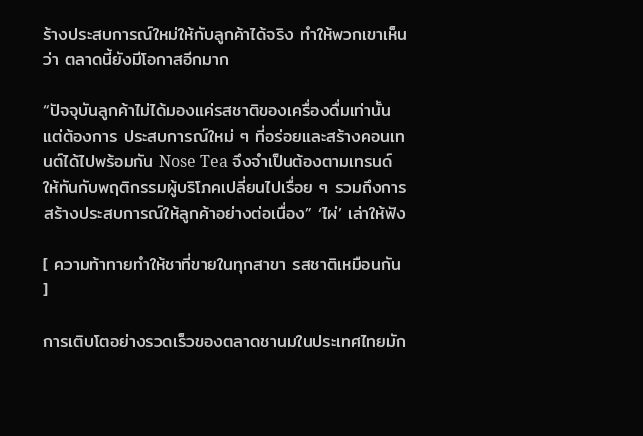ร้างประสบการณ์ใหม่ให้กับลูกค้าได้จริง ทำให้พวกเขาเห็นว่า ตลาดนี้ยังมีโอกาสอีกมาก

“ปัจจุบันลูกค้าไม่ได้มองแค่รสชาติของเครื่องดื่มเท่านั้น แต่ต้องการ ประสบการณ์ใหม่ ๆ ที่อร่อยและสร้างคอนเทนต์ได้ไปพร้อมกัน Nose Tea จึงจำเป็นต้องตามเทรนด์ให้ทันกับพฤติกรรมผู้บริโภคเปลี่ยนไปเรื่อย ๆ รวมถึงการสร้างประสบการณ์ให้ลูกค้าอย่างต่อเนื่อง” ‘ไผ่’ เล่าให้ฟัง

[ ความท้าทายทำให้ชาที่ขายในทุกสาขา รสชาติเหมือนกัน ]

การเติบโตอย่างรวดเร็วของตลาดชานมในประเทศไทยมัก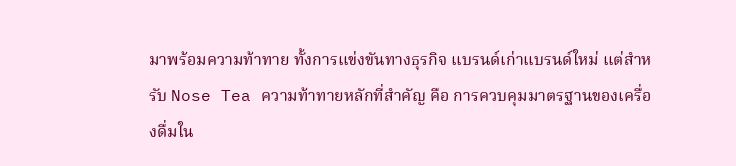มาพร้อมความท้าทาย ทั้งการแข่งขันทางธุรกิจ แบรนด์เก่าแบรนด์ใหม่ แต่สำหรับ Nose Tea ความท้าทายหลักที่สำคัญ คือ การควบคุมมาตรฐานของเครื่องดื่มใน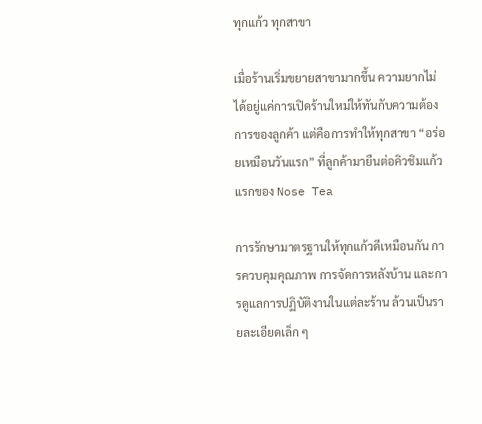ทุกแก้ว ทุกสาขา

เมื่อร้านเริ่มขยายสาขามากขึ้น ความยากไม่ได้อยู่แค่การเปิดร้านใหม่ให้ทันกับความต้องการของลูกค้า แต่คือการทำให้ทุกสาขา “อร่อยเหมือนวันแรก” ที่ลูกค้ามายืนต่อคิวชิมแก้วแรกของ Nose Tea

การรักษามาตรฐานให้ทุกแก้วดีเหมือนกัน การควบคุมคุณภาพ การจัดการหลังบ้าน และการดูแลการปฏิบัติงานในแต่ละร้าน ล้วนเป็นรายละเอียดเล็ก ๆ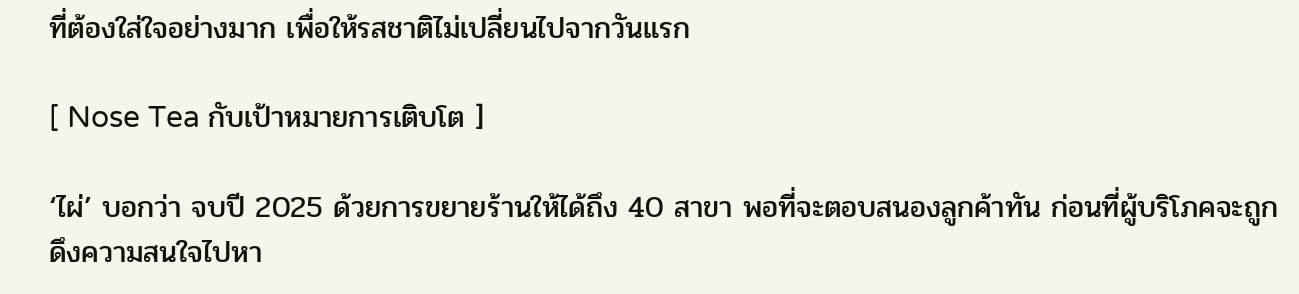ที่ต้องใส่ใจอย่างมาก เพื่อให้รสชาติไม่เปลี่ยนไปจากวันแรก

[ Nose Tea กับเป้าหมายการเติบโต ]

‘ไผ่’ บอกว่า จบปี 2025 ด้วยการขยายร้านให้ได้ถึง 40 สาขา พอที่จะตอบสนองลูกค้าทัน ก่อนที่ผู้บริโภคจะถูกดึงความสนใจไปหา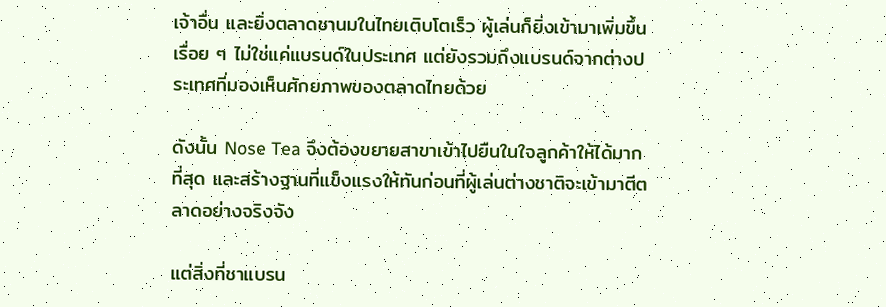เจ้าอื่น และยิ่งตลาดชานมในไทยเติบโตเร็ว ผู้เล่นก็ยิ่งเข้ามาเพิ่มขึ้นเรื่อย ๆ ไม่ใช่แค่แบรนด์ในประเทศ แต่ยังรวมถึงแบรนด์จากต่างประเทศที่มองเห็นศักยภาพของตลาดไทยด้วย

ดังนั้น Nose Tea จึงต้องขยายสาขาเข้าไปยืนในใจลูกค้าให้ได้มากที่สุด และสร้างฐานที่แข็งแรงให้ทันก่อนที่ผู้เล่นต่างชาติจะเข้ามาตีตลาดอย่างจริงจัง

แต่สิ่งที่ชาแบรน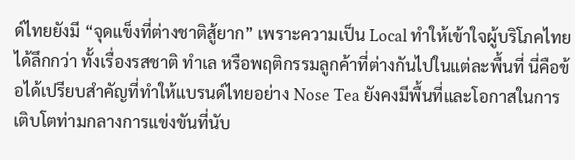ด์ไทยยังมี “จุดแข็งที่ต่างชาติสู้ยาก” เพราะความเป็น Local ทำให้เข้าใจผู้บริโภคไทยได้ลึกกว่า ทั้งเรื่องรสชาติ ทำเล หรือพฤติกรรมลูกค้าที่ต่างกันไปในแต่ละพื้นที่ นี่คือข้อได้เปรียบสำคัญที่ทำให้แบรนด์ไทยอย่าง Nose Tea ยังคงมีพื้นที่และโอกาสในการเติบโตท่ามกลางการแข่งขันที่นับ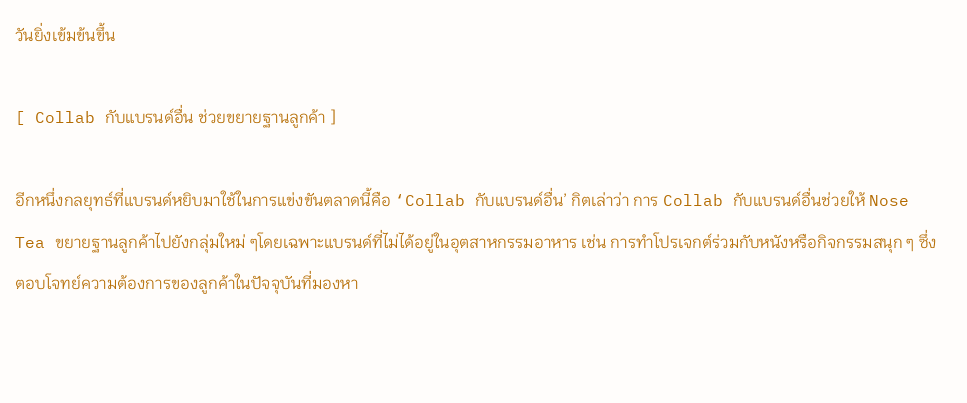วันยิ่งเข้มข้นขึ้น

[ Collab กับแบรนด์อื่น ช่วยขยายฐานลูกค้า ]

อีกหนึ่งกลยุทธ์ที่แบรนด์หยิบมาใช้ในการแข่งขันตลาดนี้คือ ‘Collab กับแบรนด์อื่น’ กิตเล่าว่า การ Collab กับแบรนด์อื่นช่วยให้ Nose Tea ขยายฐานลูกค้าไปยังกลุ่มใหม่ ๆโดยเฉพาะแบรนด์ที่ไม่ได้อยู่ในอุตสาหกรรมอาหาร เช่น การทำโปรเจกต์ร่วมกับหนังหรือกิจกรรมสนุก ๆ ซึ่งตอบโจทย์ความต้องการของลูกค้าในปัจจุบันที่มองหา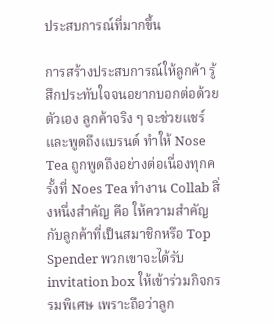ประสบการณ์ที่มากขึ้น

การสร้างประสบการณ์ให้ลูกค้า รู้สึกประทับใจจนอยากบอกต่อด้วยตัวเอง ลูกค้าจริง ๆ จะช่วยแชร์และพูดถึงแบรนด์ ทำให้ Nose Tea ถูกพูดถึงอย่างต่อเนื่องทุกครั้งที่ Noes Tea ทำงาน Collab สิ่งหนึ่งสำคัญ คือ ให้ความสำคัญกับลูกค้าที่เป็นสมาชิกหรือ Top Spender พวกเขาจะได้รับ invitation box ให้เข้าร่วมกิจกรรมพิเศษ เพราะถือว่าลูก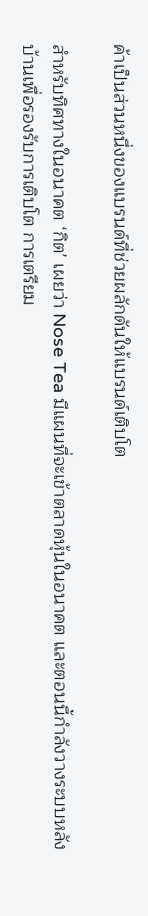ค้าเป็นส่วนหนึ่งของแบรนด์ที่ช่วยผลักดันให้แบรนด์เติบโต

สำหรับทิศทางในอนาคต ‘กิต’ เผยว่า Nose Tea มีแผนที่จะเข้าตลาดหุ้นในอนาคต และตอนนี้กำลังวางระบบหลังบ้านเพื่อรองรับการเติบโต การเตรียม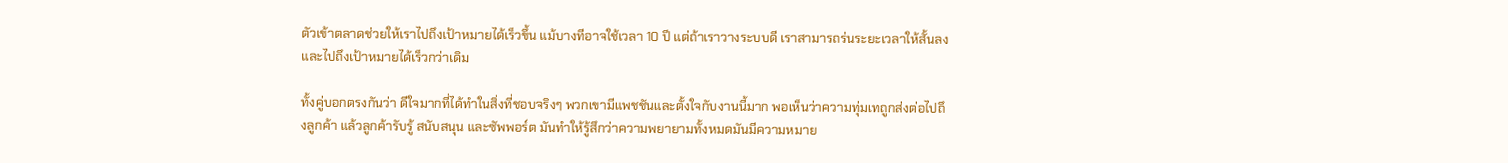ตัวเข้าตลาดช่วยให้เราไปถึงเป้าหมายได้เร็วขึ้น แม้บางทีอาจใช้เวลา 10 ปี แต่ถ้าเราวางระบบดี เราสามารถร่นระยะเวลาให้สั้นลงและไปถึงเป้าหมายได้เร็วกว่าเดิม

ทั้งคู่บอกตรงกันว่า ดีใจมากที่ได้ทำในสิ่งที่ชอบจริงๆ พวกเขามีแพชชันและตั้งใจกับงานนี้มาก พอเห็นว่าความทุ่มเทถูกส่งต่อไปถึงลูกค้า แล้วลูกค้ารับรู้ สนับสนุน และซัพพอร์ต มันทำให้รู้สึกว่าความพยายามทั้งหมดมันมีความหมาย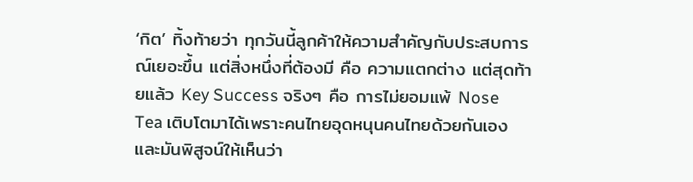‘กิต’ ทิ้งท้ายว่า ทุกวันนี้ลูกค้าให้ความสำคัญกับประสบการณ์เยอะขึ้น แต่สิ่งหนึ่งที่ต้องมี คือ ความแตกต่าง แต่สุดท้ายแล้ว Key Success จริงๆ คือ การไม่ยอมแพ้ Nose Tea เติบโตมาได้เพราะคนไทยอุดหนุนคนไทยด้วยกันเอง และมันพิสูจน์ให้เห็นว่า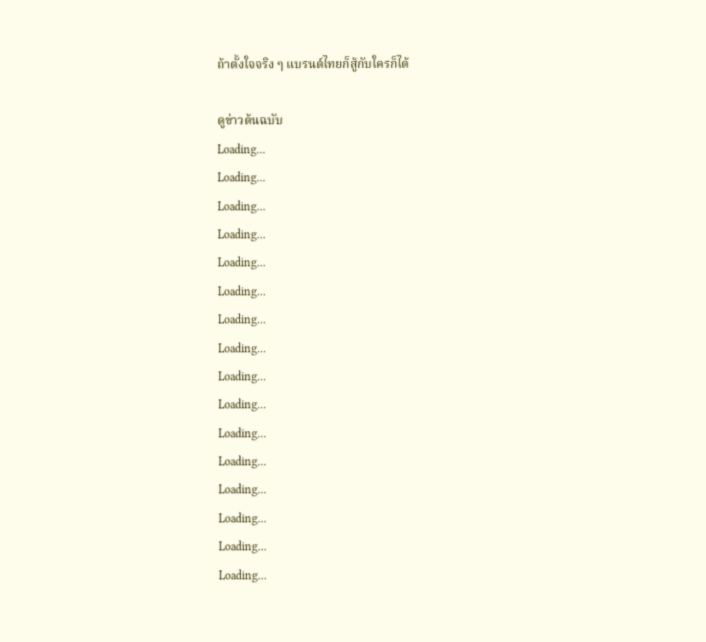ถ้าตั้งใจจริง ๆ แบรนด์ไทยก็สู้กับใครก็ได้

ดูข่าวต้นฉบับ
Loading...
Loading...
Loading...
Loading...
Loading...
Loading...
Loading...
Loading...
Loading...
Loading...
Loading...
Loading...
Loading...
Loading...
Loading...
Loading...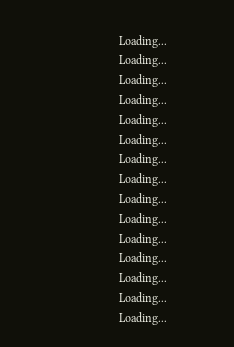Loading...
Loading...
Loading...
Loading...
Loading...
Loading...
Loading...
Loading...
Loading...
Loading...
Loading...
Loading...
Loading...
Loading...
Loading...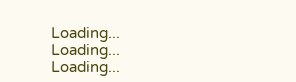Loading...
Loading...
Loading...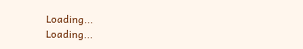Loading...
Loading...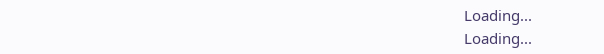Loading...
Loading...